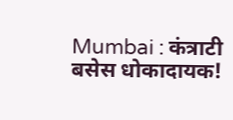Mumbai : कंत्राटी बसेस धोकादायक!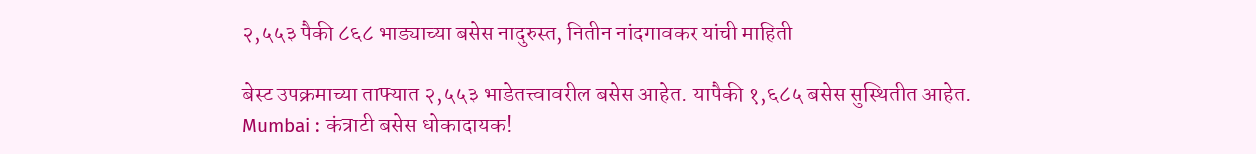२,५५३ पैकी ८६८ भाड्याच्या बसेस नादुरुस्त, नितीन नांदगावकर यांची माहिती

बेस्ट उपक्रमाच्या ताफ्यात २,५५३ भाडेतत्त्वावरील बसेस आहेत. यापैकी १,६८५ बसेस सुस्थितीत आहेत.
Mumbai : कंत्राटी बसेस धोकादायक!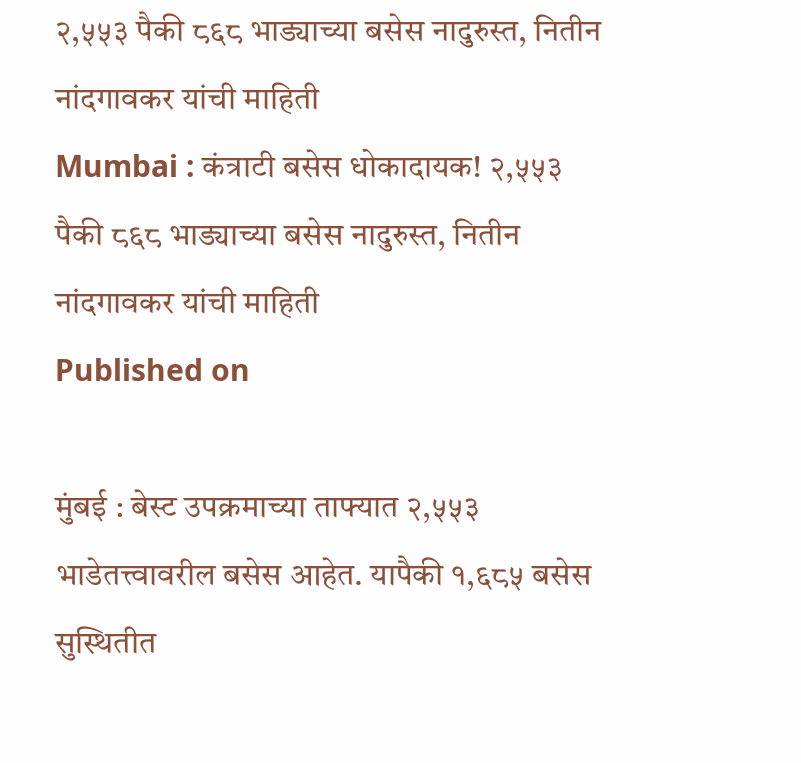२,५५३ पैकी ८६८ भाड्याच्या बसेस नादुरुस्त, नितीन नांदगावकर यांची माहिती
Mumbai : कंत्राटी बसेस धोकादायक! २,५५३ पैकी ८६८ भाड्याच्या बसेस नादुरुस्त, नितीन नांदगावकर यांची माहिती
Published on

मुंबई : बेस्ट उपक्रमाच्या ताफ्यात २,५५३ भाडेतत्त्वावरील बसेस आहेत. यापैकी १,६८५ बसेस सुस्थितीत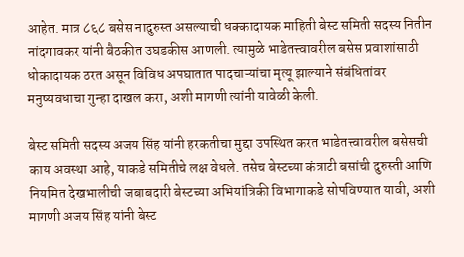आहेत. मात्र ८६८ बसेस नादुरुस्त असल्याची धक्कादायक माहिती बेस्ट समिती सदस्य नितीन नांदगावकर यांनी बैठकीत उघडकीस आणली. त्यामुळे भाडेतत्त्वावरील बसेस प्रवाशांसाठी धोकादायक ठरत असून विविध अपघातात पादचाऱ्यांचा मृत्यू झाल्याने संबंधितांवर मनुष्यवधाचा गुन्हा दाखल करा, अशी मागणी त्यांनी यावेळी केली.

बेस्ट समिती सदस्य अजय सिंह यांनी हरकतीचा मुद्दा उपस्थित करत भाडेतत्त्वावरील बसेसची काय अवस्था आहे, याकडे समितीचे लक्ष वेधले. तसेच बेस्टच्या कंत्राटी बसांची दुरुस्ती आणि नियमित देखभालीची जबाबदारी बेस्टच्या अभियांत्रिकी विभागाकडे सोपविण्यात यावी, अशी मागणी अजय सिंह यांनी बेस्ट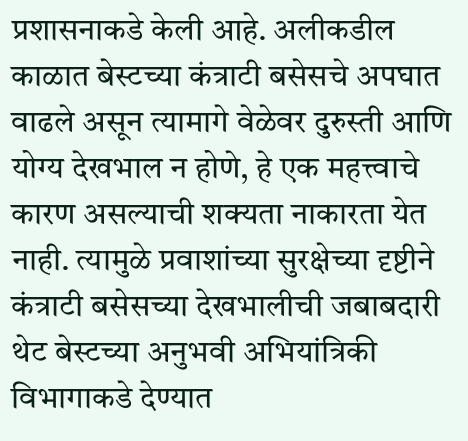प्रशासनाकडे केली आहे. अलीकडील काळात बेस्टच्या कंत्राटी बसेसचे अपघात वाढले असून त्यामागे वेळेवर दुरुस्ती आणि योग्य देखभाल न होणे, हे एक महत्त्वाचे कारण असल्याची शक्यता नाकारता येत नाही. त्यामुळे प्रवाशांच्या सुरक्षेच्या दृष्टीने कंत्राटी बसेसच्या देखभालीची जबाबदारी थेट बेस्टच्या अनुभवी अभियांत्रिकी विभागाकडे देण्यात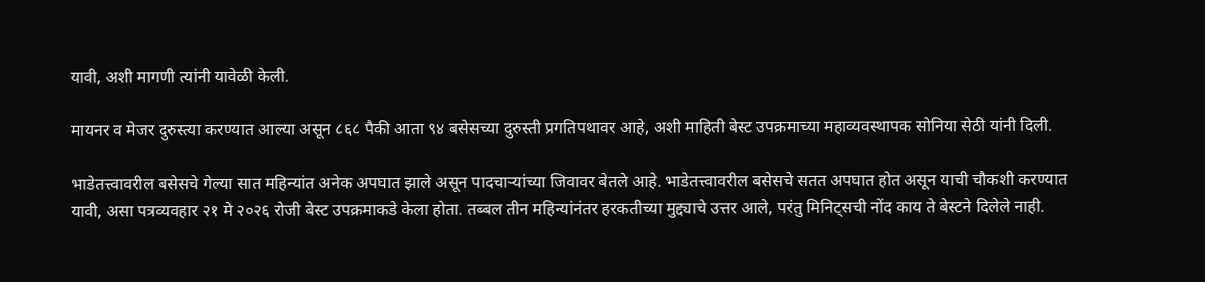यावी, अशी मागणी त्यांनी यावेळी केली.

मायनर व मेजर दुरुस्त्या करण्यात आल्या असून ८६८ पैकी आता ९४ बसेसच्या दुरुस्ती प्रगतिपथावर आहे, अशी माहिती बेस्ट उपक्रमाच्या महाव्यवस्थापक सोनिया सेठी यांनी दिली.

भाडेतत्त्वावरील बसेसचे गेल्या सात महिन्यांत अनेक अपघात झाले असून पादचाऱ्यांच्या जिवावर बेतले आहे. भाडेतत्त्वावरील बसेसचे सतत अपघात होत असून याची चौकशी करण्यात यावी, असा पत्रव्यवहार २१ मे २०२६ रोजी बेस्ट उपक्रमाकडे केला होता. तब्बल तीन महिन्यांनंतर हरकतीच्या मुद्द्याचे उत्तर आले, परंतु मिनिट्सची नोंद काय ते बेस्टने दिलेले नाही.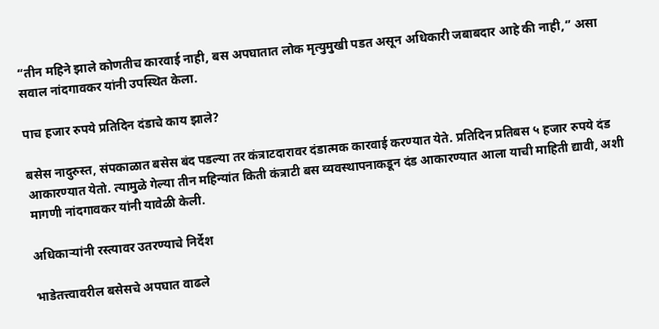“तीन महिने झाले कोणतीच कारवाई नाही, बस अपघातात लोक मृत्युमुखी पडत असून अधिकारी जबाबदार आहे की नाही,” असा सवाल नांदगावकर यांनी उपस्थित केला.

पाच हजार रुपये प्रतिदिन दंडाचे काय झाले?

बसेस नादुरुस्त, संपकाळात बसेस बंद पडल्या तर कंत्राटदारावर दंडात्मक कारवाई करण्यात येते. प्रतिदिन प्रतिबस ५ हजार रुपये दंड आकारण्यात येतो. त्यामुळे गेल्या तीन महिन्यांत किती कंत्राटी बस व्यवस्थापनाकडून दंड आकारण्यात आला याची माहिती द्यावी, अशी मागणी नांदगावकर यांनी यावेळी केली.

अधिकाऱ्यांनी रस्त्यावर उतरण्याचे निर्देश

भाडेतत्त्वावरील बसेसचे अपघात वाढले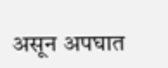असून अपघात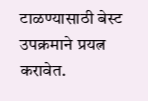टाळण्यासाठी बेस्ट उपक्रमाने प्रयत्न करावेत.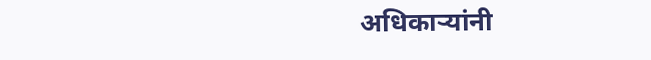अधिकाऱ्यांनी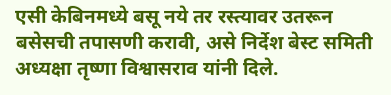एसी केबिनमध्ये बसू नये तर रस्त्यावर उतरून बसेसची तपासणी करावी, असे निर्देश बेस्ट समिती अध्यक्षा तृष्णा विश्वासराव यांनी दिले.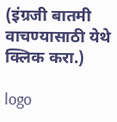(इंग्रजी बातमी वाचण्यासाठी येथे क्लिक करा.)

logo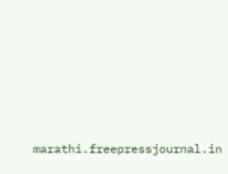marathi.freepressjournal.in